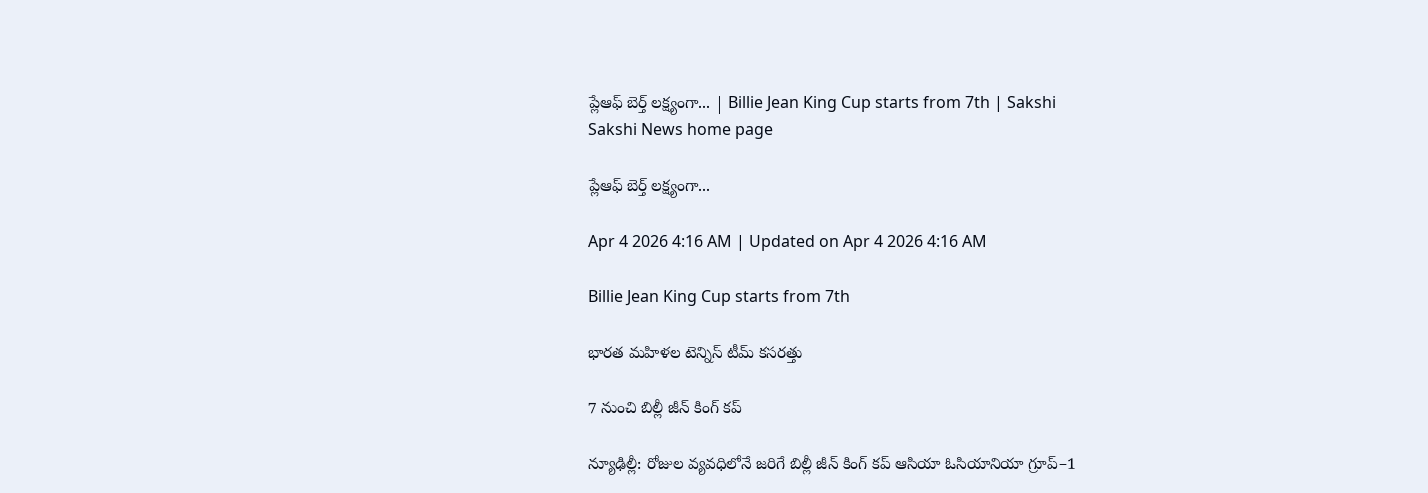ప్లేఆఫ్‌ బెర్త్‌ లక్ష్యంగా... | Billie Jean King Cup starts from 7th | Sakshi
Sakshi News home page

ప్లేఆఫ్‌ బెర్త్‌ లక్ష్యంగా...

Apr 4 2026 4:16 AM | Updated on Apr 4 2026 4:16 AM

Billie Jean King Cup starts from 7th

భారత మహిళల టెన్నిస్‌ టీమ్‌ కసరత్తు

7 నుంచి బిల్లీ జీన్‌ కింగ్‌ కప్‌

న్యూఢిల్లీ: రోజుల వ్యవధిలోనే జరిగే బిల్లీ జీన్‌ కింగ్‌ కప్‌ ఆసియా ఓసియానియా గ్రూప్‌–1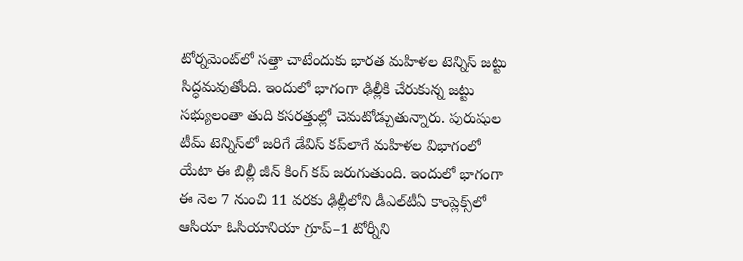టోర్నమెంట్‌లో సత్తా చాటేందుకు భారత మహిళల టెన్నిస్‌ జట్టు సిద్ధమవుతోంది. ఇందులో భాగంగా ఢిల్లీకి చేరుకున్న జట్టు సభ్యులంతా తుది కసరత్తుల్లో చెమటోడ్చుతున్నారు. పురుషుల టీమ్‌ టెన్నిస్‌లో జరిగే డేవిస్‌ కప్‌లాగే మహిళల విభాగంలో యేటా ఈ బిల్లీ జీన్‌ కింగ్‌ కప్‌ జరుగుతుంది. ఇందులో భాగంగా ఈ నెల 7 నుంచి 11 వరకు ఢిల్లీలోని డీఎల్‌టీఏ కాంప్లెక్స్‌లో  ఆసియా ఓసియానియా గ్రూప్‌–1 టోర్నీని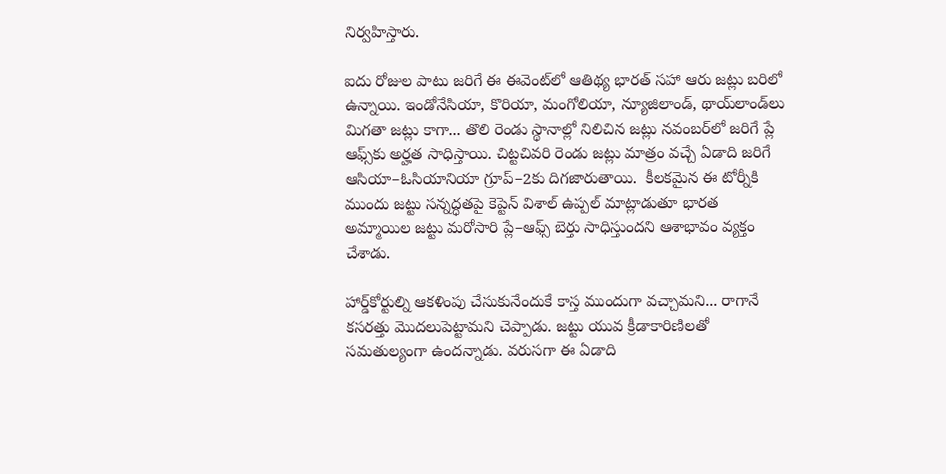నిర్వహిస్తారు.

ఐదు రోజుల పాటు జరిగే ఈ ఈవెంట్‌లో ఆతిథ్య భారత్‌ సహా ఆరు జట్లు బరిలో ఉన్నాయి. ఇండోనేసియా, కొరియా, మంగోలియా, న్యూజిలాండ్, థాయ్‌లాండ్‌లు మిగతా జట్లు కాగా... తొలి రెండు స్థానాల్లో నిలిచిన జట్లు నవంబర్‌లో జరిగే ప్లే ఆఫ్స్‌కు అర్హత సాధిస్తాయి. చిట్టచివరి రెండు జట్లు మాత్రం వచ్చే ఏడాది జరిగే ఆసియా–ఓసియానియా గ్రూప్‌–2కు దిగజారుతాయి.  కీలకమైన ఈ టోర్నీకి ముందు జట్టు సన్నద్ధతపై కెప్టెన్‌ విశాల్‌ ఉప్పల్‌ మాట్లాడుతూ భారత అమ్మాయిల జట్టు మరోసారి ప్లే–ఆఫ్స్‌ బెర్తు సాధిస్తుందని ఆశాభావం వ్యక్తం చేశాడు.

హార్డ్‌కోర్టుల్ని ఆకళింపు చేసుకునేందుకే కాస్త ముందుగా వచ్చామని... రాగానే కసరత్తు మొదలుపెట్టామని చెప్పాడు. జట్టు యువ క్రీడాకారిణిలతో సమతుల్యంగా ఉందన్నాడు. వరుసగా ఈ ఏడాది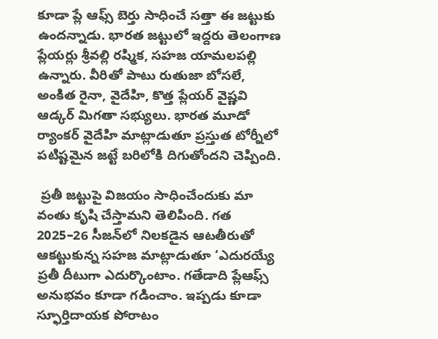కూడా ప్లే ఆఫ్స్‌ బెర్తు సాధించే సత్తా ఈ జట్టుకు ఉందన్నాడు. భారత జట్టులో ఇద్దరు తెలంగాణ ప్లేయర్లు శ్రీవల్లి రష్మిక, సహజ యామలపల్లి ఉన్నారు. వీరితో పాటు రుతుజా బోసలే, అంకిత రైనా, వైదేహి, కొత్త ప్లేయర్‌ వైష్ణవి ఆడ్కర్‌ మిగతా సభ్యులు. భారత మూడో ర్యాంకర్‌ వైదేహి మాట్లాడుతూ ప్రస్తుత టోర్నీలో పటిష్టమైన జట్టే బరిలోకి దిగుతోందని చెప్పింది.

 ప్రతీ జట్టుపై విజయం సాధించేందుకు మా వంతు కృషి చేస్తామని తెలిపింది. గత 2025–26 సీజన్‌లో నిలకడైన ఆటతీరుతో ఆకట్టుకున్న సహజ మాట్లాడుతూ ‘ఎదురయ్యే ప్రతీ దీటుగా ఎదుర్కొంటాం. గతేడాది ప్లేఆఫ్స్‌ అనుభవం కూడా గడించాం. ఇప్పడు కూడా స్ఫూర్తిదాయక పోరాటం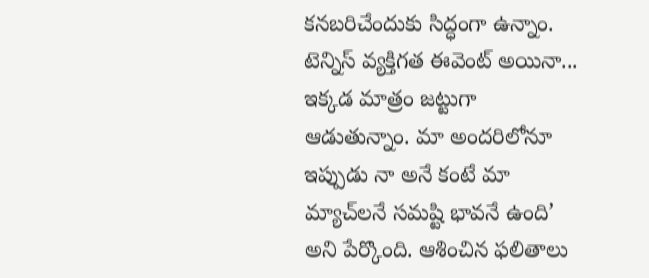కనబరిచేందుకు సిద్ధంగా ఉన్నాం. టెన్నిస్‌ వ్యక్తిగత ఈవెంట్‌ అయినా... ఇక్కడ మాత్రం జట్టుగా ఆడుతున్నాం. మా అందరిలోనూ ఇప్పుడు నా అనే కంటే మా మ్యాచ్‌లనే సమష్టి భావనే ఉంది’ అని పేర్కొంది. ఆశించిన ఫలితాలు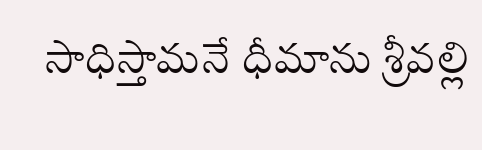సాధిస్తామనే ధీమాను శ్రీవల్లి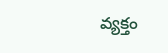వ్యక్తం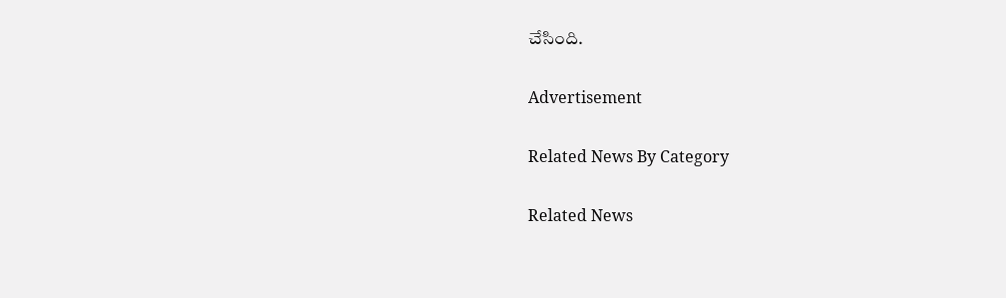చేసింది.

Advertisement

Related News By Category

Related News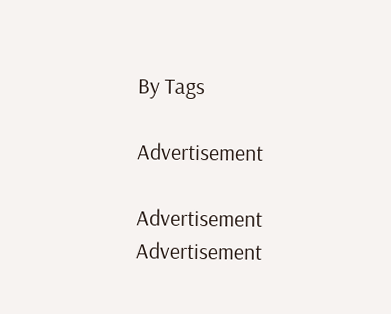By Tags

Advertisement

Advertisement
Advertisement